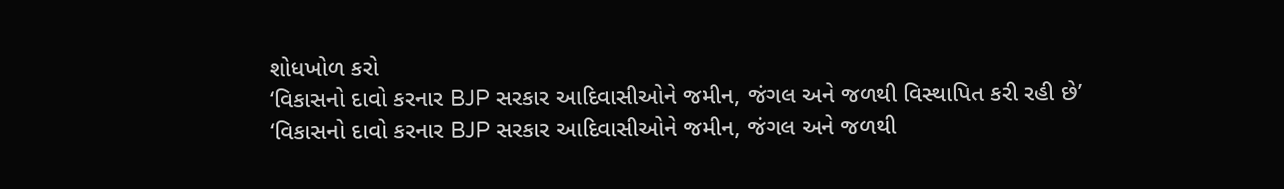શોધખોળ કરો
‘વિકાસનો દાવો કરનાર BJP સરકાર આદિવાસીઓને જમીન, જંગલ અને જળથી વિસ્થાપિત કરી રહી છે’
‘વિકાસનો દાવો કરનાર BJP સરકાર આદિવાસીઓને જમીન, જંગલ અને જળથી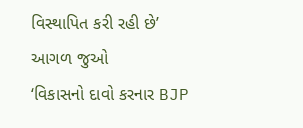વિસ્થાપિત કરી રહી છે’
આગળ જુઓ
‘વિકાસનો દાવો કરનાર BJP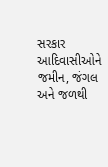સરકાર આદિવાસીઓને જમીન, જંગલ અને જળથી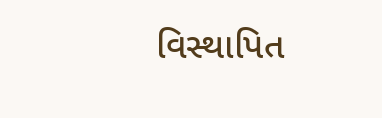વિસ્થાપિત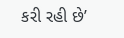કરી રહી છે’